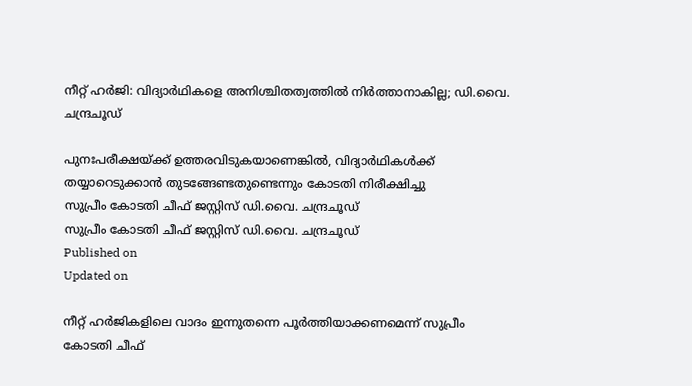നീറ്റ് ഹര്‍ജി: വിദ്യാര്‍ഥികളെ അനിശ്ചിതത്വത്തിൽ നിര്‍ത്താനാകില്ല; ഡി.വൈ. ചന്ദ്രചൂഡ്

പുനഃപരീക്ഷയ്ക്ക് ഉത്തരവിടുകയാണെങ്കിൽ, വിദ്യാര്‍ഥികള്‍ക്ക് തയ്യാറെടുക്കാൻ തുടങ്ങേണ്ടതുണ്ടെന്നും കോടതി നിരീക്ഷിച്ചു
സുപ്രീം കോടതി ചീഫ് ജസ്റ്റിസ് ഡി.വൈ. ചന്ദ്രചൂഡ്
സുപ്രീം കോടതി ചീഫ് ജസ്റ്റിസ് ഡി.വൈ. ചന്ദ്രചൂഡ്
Published on
Updated on

നീറ്റ് ഹര്‍ജികളിലെ വാദം ഇന്നുതന്നെ പൂർത്തിയാക്കണമെന്ന് സുപ്രീം കോടതി ചീഫ്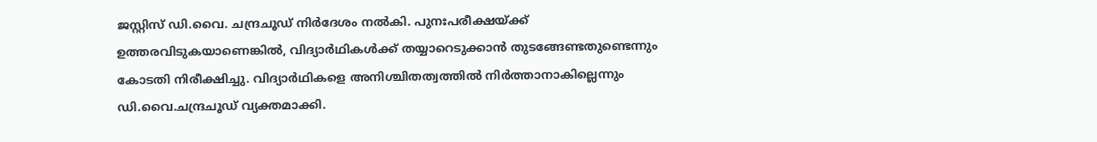ജസ്റ്റിസ് ഡി.വൈ. ചന്ദ്രചൂഡ് നിർദേശം നൽകി. പുനഃപരീക്ഷയ്ക്ക് ഉത്തരവിടുകയാണെങ്കിൽ, വിദ്യാര്‍ഥികള്‍ക്ക് തയ്യാറെടുക്കാൻ തുടങ്ങേണ്ടതുണ്ടെന്നും കോടതി നിരീക്ഷിച്ചു. വിദ്യാര്‍ഥികളെ അനിശ്ചിതത്വത്തില്‍ നിര്‍ത്താനാകില്ലെന്നും ഡി.വൈ.ചന്ദ്രചൂഡ് വ്യക്തമാക്കി.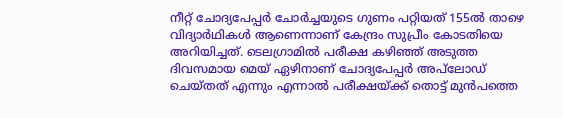നീറ്റ് ചോദ്യപേപ്പര്‍‌ ചോര്‍ച്ചയുടെ ഗുണം പറ്റിയത് 155ല്‍ താഴെ വിദ്യാര്‍ഥികൾ ആണെന്നാണ് കേന്ദ്രം സുപ്രീം കോടതിയെ അറിയിച്ചത്. ടെലഗ്രാമില്‍ പരീക്ഷ കഴിഞ്ഞ് അടുത്ത ദിവസമായ മെയ് ഏഴിനാണ് ചോദ്യപേപ്പര്‍ അപ്‌ലോഡ് ചെയ്തത് എന്നും എന്നാൽ പരീക്ഷയ്ക്ക് തൊട്ട് മുൻപത്തെ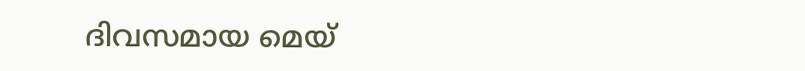ദിവസമായ മെയ്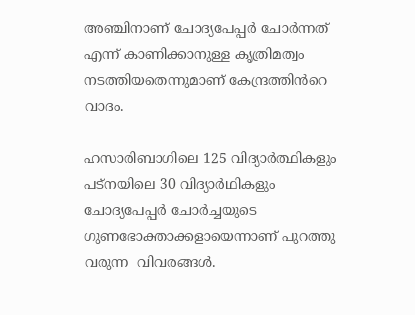അഞ്ചിനാണ് ചോദ്യപേപ്പർ ചോർന്നത് എന്ന് കാണിക്കാനുള്ള കൃത്രിമത്വം നടത്തിയതെന്നുമാണ് കേന്ദ്രത്തിൻറെ വാദം.

ഹസാരിബാഗിലെ 125 വിദ്യാര്‍ത്ഥികളും പട്നയിലെ 30 വിദ്യാര്‍ഥികളും ചോദ്യപേപ്പര്‍ ചോര്‍ച്ചയുടെ ഗുണഭോക്താക്കളായെന്നാണ് പുറത്തു വരുന്ന  വിവരങ്ങൾ.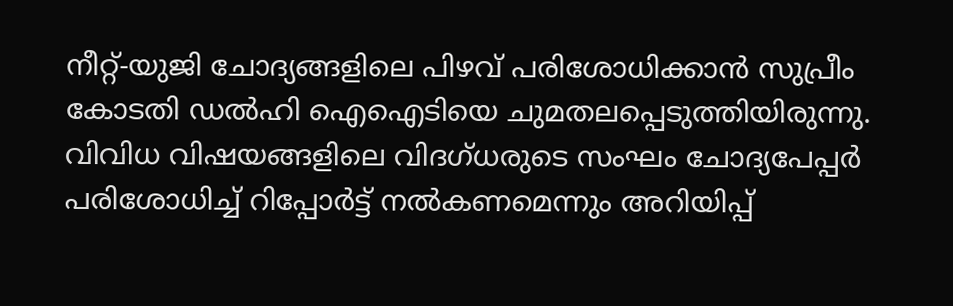നീറ്റ്-യുജി ചോദ്യങ്ങളിലെ പിഴവ് പരിശോധിക്കാൻ സുപ്രീം കോടതി ഡല്‍ഹി ഐഐടിയെ ചുമതലപ്പെടുത്തിയിരുന്നു. വിവിധ വിഷയങ്ങളിലെ വിദഗ്ധരുടെ സംഘം ചോദ്യപേപ്പര്‍ പരിശോധിച്ച് റിപ്പോര്‍ട്ട് നല്‍കണമെന്നും അറിയിപ്പ്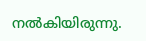നൽകിയിരുന്നു.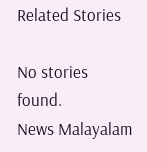Related Stories

No stories found.
News Malayalam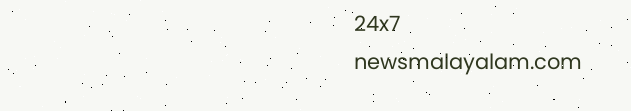24x7
newsmalayalam.com